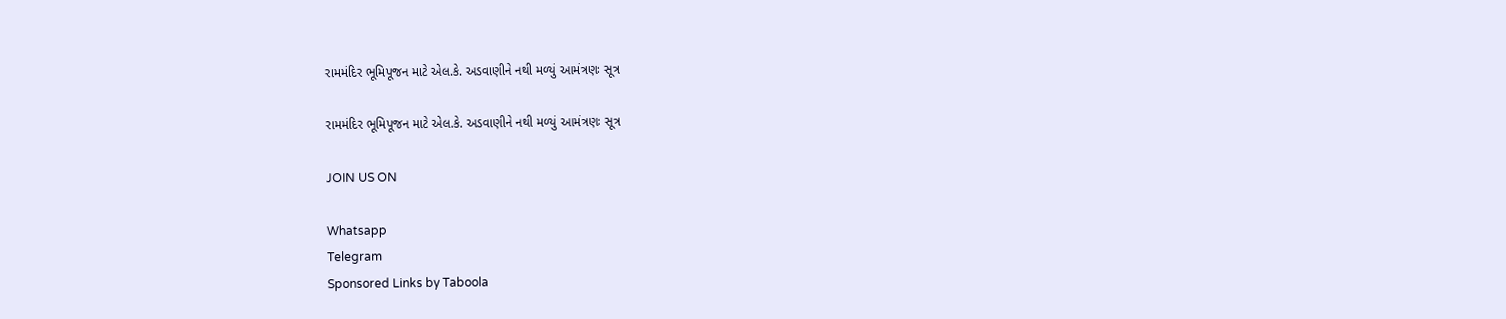રામમંદિર ભૂમિપૂજન માટે એલ.કે. અડવાણીને નથી મળ્યું આમંત્રણઃ સૂત્ર

રામમંદિર ભૂમિપૂજન માટે એલ.કે. અડવાણીને નથી મળ્યું આમંત્રણઃ સૂત્ર

JOIN US ON

Whatsapp
Telegram
Sponsored Links by Taboola